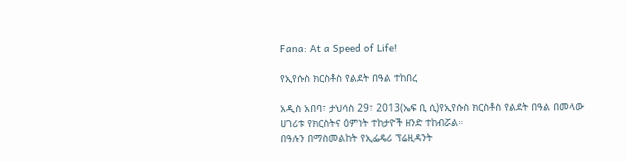Fana: At a Speed of Life!

የኢየሱስ ክርስቶስ የልደት በዓል ተከበረ

አዲስ አበባ፣ ታህሳስ 29፣ 2013(ኤፍ ቢ ሲ)የኢየሱስ ክርስቶስ የልደት በዓል በመላው ሀገሪቱ የክርስትና ዕምነት ተከታዮች ዘንድ ተከብሯል።
በዓሉን በማስመልከት የኢፌዴሪ ፕሬዚዳንት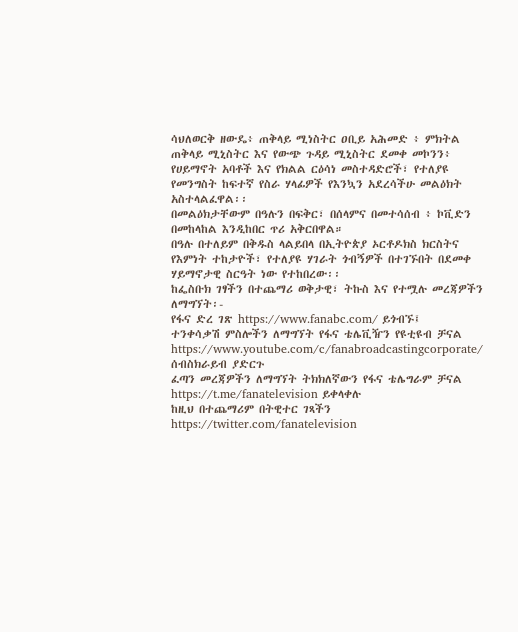ሳህለወርቅ ዘውዴ፥ ጠቅላይ ሚነስትር ዐቢይ አሕመድ ፥ ምክትል ጠቅላይ ሚኒስትር እና የውጭ ጉዳይ ሚኒስትር ደመቀ መኮንን፥ የሀይማኖት አባቶች እና የክልል ርዕሳነ መስተዳድሮች፣ የተለያዩ የመንግስት ከፍተኛ የስራ ሃላፊዎች የእንኳን አደረሳችሁ መልዕክት አስተላልፈዋል፡፡
በመልዕክታቸውም በዓሉን በፍቅር፣ በሰላምና በመተሳሰብ ፥ ኮቪድን በመከላከል እንዲከበር ጥሪ አቅርበዋል።
በዓሉ በተለይም በቅዱስ ላልይበላ በኢትዮጵያ ኦርቶዶክስ ክርስትና የእምነት ተከታዮች፣ የተለያዩ ሃገራት ጎብኝዎች በተገኙበት በደመቀ ሃይማኖታዊ ስርዓት ነው የተከበረው፡፡
ከፌስቡክ ገፃችን በተጨማሪ ወቅታዊ፣ ትኩስ እና የተሟሉ መረጃዎችን ለማግኘት፡-
የፋና ድረ ገጽ https://www.fanabc.com/ ይጎብኙ፤
ተንቀሳቃሽ ምስሎችን ለማግኘት የፋና ቴሌቪዥን የዩቲዩብ ቻናል https://www.youtube.com/c/fanabroadcastingcorporate/ ሰብስክራይብ ያድርጉ
ፈጣን መረጃዎችን ለማግኘት ትክክለኛውን የፋና ቴሌግራም ቻናል https://t.me/fanatelevision ይቀላቀሉ
ከዚህ በተጨማሪም በትዊተር ገጻችን https://twitter.com/fanatelevision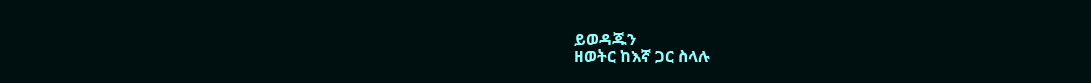ይወዳጁን
ዘወትር ከእኛ ጋር ስላሉ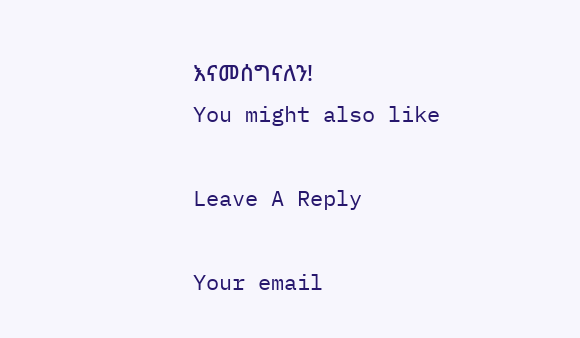እናመሰግናለን!
You might also like

Leave A Reply

Your email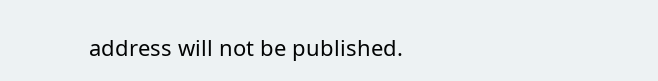address will not be published.